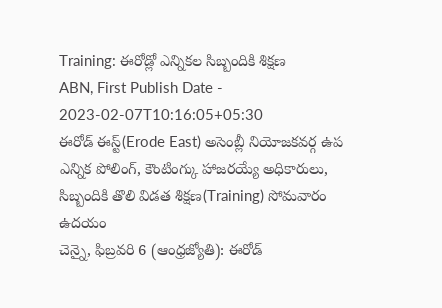Training: ఈరోడ్లో ఎన్నికల సిబ్బందికి శిక్షణ
ABN, First Publish Date - 2023-02-07T10:16:05+05:30
ఈరోడ్ ఈస్ట్(Erode East) అసెంబ్లీ నియోజకవర్గ ఉప ఎన్నిక పోలింగ్, కౌంటింగ్కు హాజరయ్యే అధికారులు, సిబ్బందికి తొలి విడత శిక్షణ(Training) సోమవారం ఉదయం
చెన్నై, ఫిబ్రవరి 6 (ఆంధ్రజ్యోతి): ఈరోడ్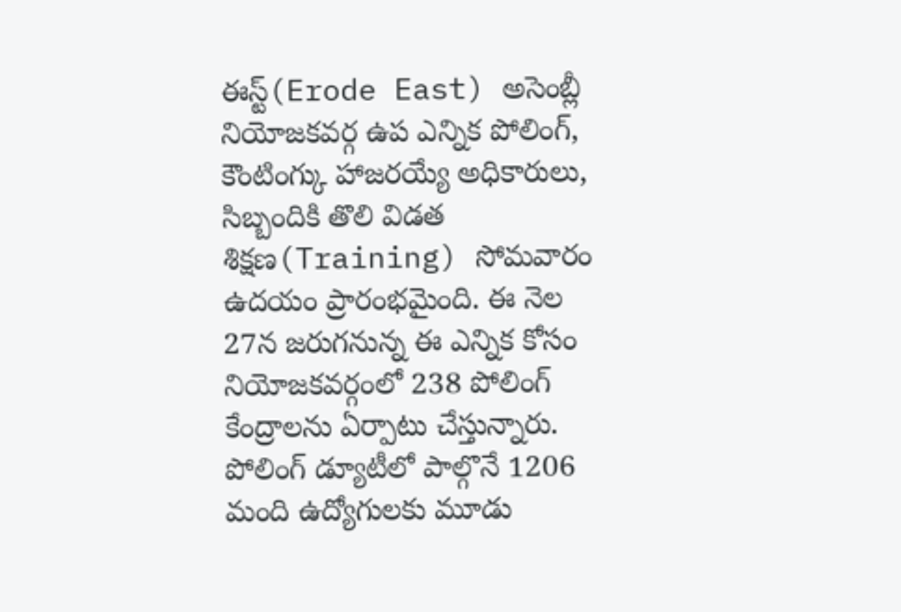ఈస్ట్(Erode East) అసెంబ్లీ నియోజకవర్గ ఉప ఎన్నిక పోలింగ్, కౌంటింగ్కు హాజరయ్యే అధికారులు, సిబ్బందికి తొలి విడత శిక్షణ(Training) సోమవారం ఉదయం ప్రారంభమైంది. ఈ నెల 27న జరుగనున్న ఈ ఎన్నిక కోసం నియోజకవర్గంలో 238 పోలింగ్ కేంద్రాలను ఏర్పాటు చేస్తున్నారు. పోలింగ్ డ్యూటీలో పాల్గొనే 1206 మంది ఉద్యోగులకు మూడు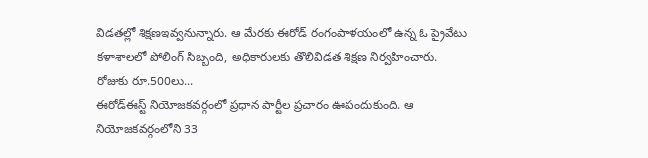విడతల్లో శిక్షణఇవ్వనున్నారు. ఆ మేరకు ఈరోడ్ రంగంపాళయంలో ఉన్న ఓ ప్రైవేటు కళాశాలలో పోలింగ్ సిబ్బంది, అధికారులకు తొలివిడత శిక్షణ నిర్వహించారు.
రోజుకు రూ.500లు...
ఈరోడ్ఈస్ట్ నియోజకవర్గంలో ప్రధాన పార్టీల ప్రచారం ఊపందుకుంది. ఆ నియోజకవర్గంలోని 33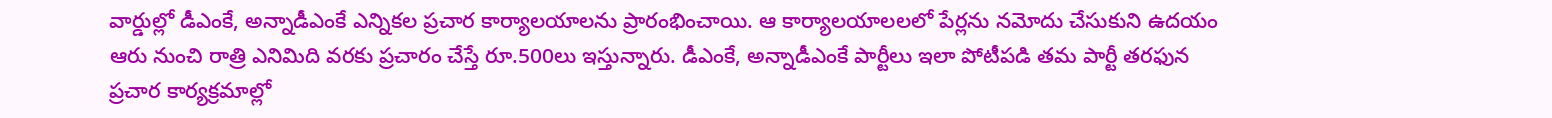వార్డుల్లో డీఎంకే, అన్నాడీఎంకే ఎన్నికల ప్రచార కార్యాలయాలను ప్రారంభించాయి. ఆ కార్యాలయాలలలో పేర్లను నమోదు చేసుకుని ఉదయం ఆరు నుంచి రాత్రి ఎనిమిది వరకు ప్రచారం చేస్తే రూ.500లు ఇస్తున్నారు. డీఎంకే, అన్నాడీఎంకే పార్టీలు ఇలా పోటీపడి తమ పార్టీ తరఫున ప్రచార కార్యక్రమాల్లో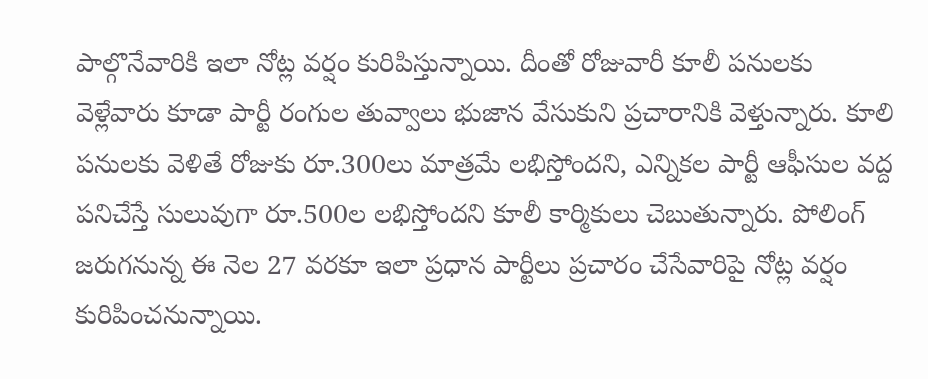పాల్గొనేవారికి ఇలా నోట్ల వర్షం కురిపిస్తున్నాయి. దీంతో రోజువారీ కూలీ పనులకు వెళ్లేవారు కూడా పార్టీ రంగుల తువ్వాలు భుజాన వేసుకుని ప్రచారానికి వెళ్తున్నారు. కూలి పనులకు వెళితే రోజుకు రూ.300లు మాత్రమే లభిస్తోందని, ఎన్నికల పార్టీ ఆఫీసుల వద్ద పనిచేస్తే సులువుగా రూ.500ల లభిస్తోందని కూలీ కార్మికులు చెబుతున్నారు. పోలింగ్ జరుగనున్న ఈ నెల 27 వరకూ ఇలా ప్రధాన పార్టీలు ప్రచారం చేసేవారిపై నోట్ల వర్షం కురిపించనున్నాయి.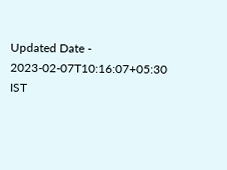Updated Date - 2023-02-07T10:16:07+05:30 IST